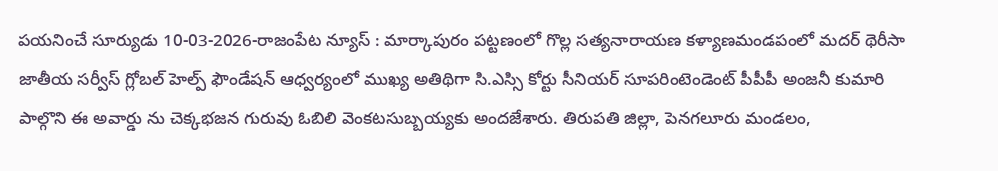పయనించే సూర్యుడు 10-03-2026-రాజంపేట న్యూస్ : మార్కాపురం పట్టణంలో గొల్ల సత్యనారాయణ కళ్యాణమండపంలో మదర్ థెరీసా జాతీయ సర్వీస్ గ్లోబల్ హెల్ప్ ఫౌండేషన్ ఆధ్వర్యంలో ముఖ్య అతిథిగా సి.ఎస్సి కోర్టు సీనియర్ సూపరింటెండెంట్ పీపీపీ అంజనీ కుమారి పాల్గొని ఈ అవార్డు ను చెక్కభజన గురువు ఓబిలి వెంకటసుబ్బయ్యకు అందజేశారు. తిరుపతి జిల్లా, పెనగలూరు మండలం,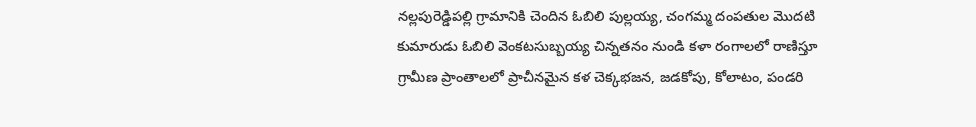నల్లపురెడ్డిపల్లి గ్రామానికి చెందిన ఓబిలి పుల్లయ్య, చంగమ్మ దంపతుల మొదటి కుమారుడు ఓబిలి వెంకటసుబ్బయ్య చిన్నతనం నుండి కళా రంగాలలో రాణిస్తూ గ్రామీణ ప్రాంతాలలో ప్రాచీనమైన కళ చెక్కభజన, జడకోపు, కోలాటం, పండరి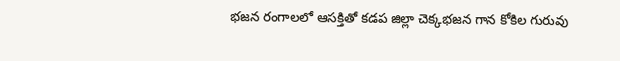భజన రంగాలలో ఆసక్తితో కడప జిల్లా చెక్కభజన గాన కోకిల గురువు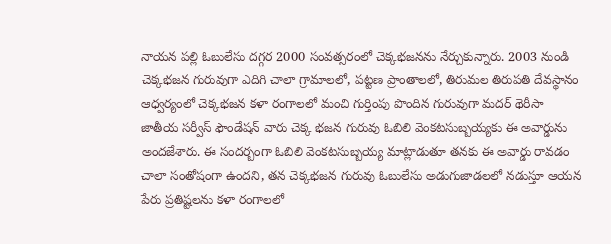నాయన పల్లి ఓబులేసు దగ్గర 2000 సంవత్సరంలో చెక్కభజనను నేర్చుకున్నారు. 2003 నుండి చెక్కభజన గురువుగా ఎదిగి చాలా గ్రామాలలో, పట్టణ ప్రాంతాలలో, తిరుమల తిరుపతి దేవస్థానం ఆధ్వర్యంలో చెక్కభజన కళా రంగాలలో మంచి గుర్తింపు పొందిన గురువుగా మదర్ థెరీసా జాతీయ సర్వీస్ ఫౌండేషన్ వారు చెక్క భజన గురువు ఓబిలి వెంకటసుబ్బయ్యకు ఈ అవార్డును అందజేశారు. ఈ సందర్బంగా ఓబిలి వెంకటసుబ్బయ్య మాట్లాడుతూ తనకు ఈ అవార్డు రావడం చాలా సంతోషంగా ఉందని, తన చెక్కభజన గురువు ఓబులేసు అడుగుజాడలలో నడుస్తూ ఆయన పేరు ప్రతిష్టలను కళా రంగాలలో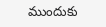ముందుకు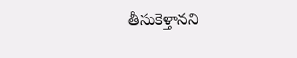తీసుకెళ్తానని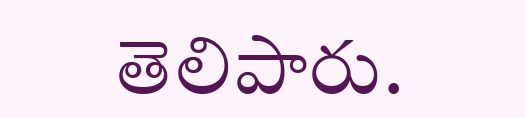తెలిపారు.